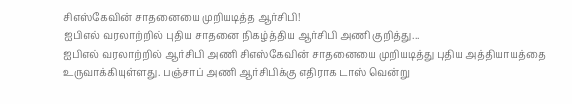சிஎஸ்கேவின் சாதனையை முறியடித்த ஆர்சிபி!
ஐபிஎல் வரலாற்றில் புதிய சாதனை நிகழ்த்திய ஆர்சிபி அணி குறித்து...
ஐபிஎல் வரலாற்றில் ஆர்சிபி அணி சிஎஸ்கேவின் சாதனையை முறியடித்து புதிய அத்தியாயத்தை உருவாக்கியுள்ளது. பஞ்சாப் அணி ஆர்சிபிக்கு எதிராக டாஸ் வென்று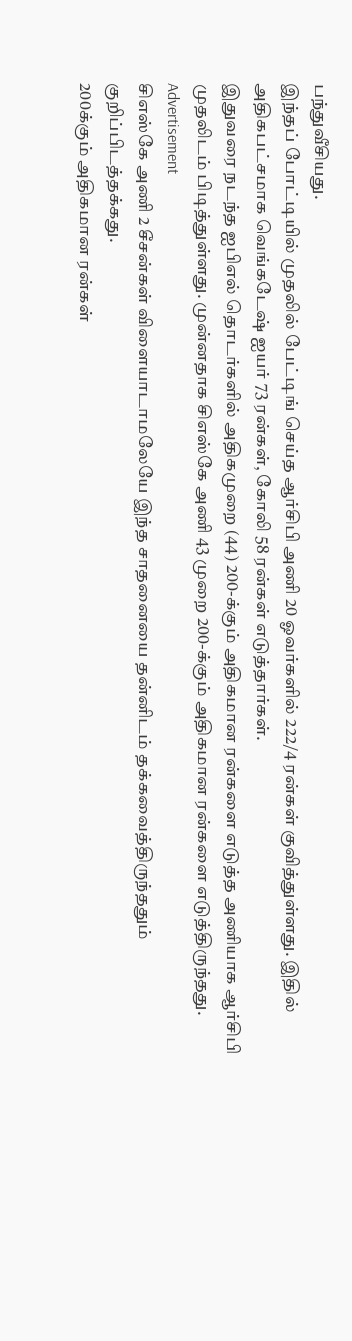பந்துவீசியது.
இந்தப் போட்டியில் முதலில் பேட்டிங் செய்த ஆர்சிபி அணி 20 ஓவர்களில் 222/4 ரன்கள் குவித்துள்ளது. இதில் அதிகபட்சமாக வெங்கடேஷ் ஐயர் 73 ரன்கள், கோலி 58 ரன்கள் எடுத்தார்கள்.
இதுவரை நடந்த ஐபிஎல் தொடர்களில் அதிகமுறை (44) 200-க்கும் அதிகமான ரன்களை எடுத்த அணியாக ஆர்சிபி முதலிடம் பிடித்துள்ளது. முன்னதாக சிஎஸ்கே அணி 43 முறை 200-க்கும் அதிகமான ரன்களை எடுத்திருந்தது.
Advertisement
சிஎஸ்கே அணி 2 சீசன்கள் விளையாடாமலேயே இந்த சாதனையை தன்னிடம் தக்கவைத்திருந்ததும் குறிப்பிடத்தக்கது.
200க்கும் அதிகமான ரன்கள்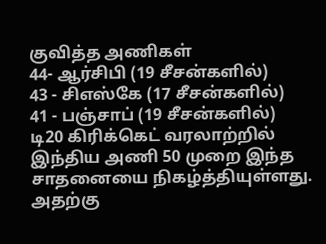குவித்த அணிகள்
44- ஆர்சிபி (19 சீசன்களில்)
43 - சிஎஸ்கே (17 சீசன்களில்)
41 - பஞ்சாப் (19 சீசன்களில்)
டி20 கிரிக்கெட் வரலாற்றில் இந்திய அணி 50 முறை இந்த சாதனையை நிகழ்த்தியுள்ளது. அதற்கு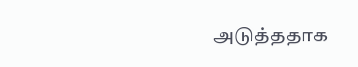அடுத்ததாக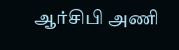ஆர்சிபி அணி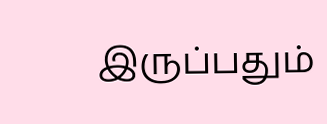இருப்பதும்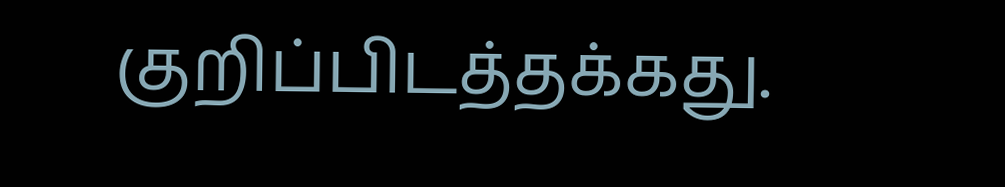குறிப்பிடத்தக்கது.